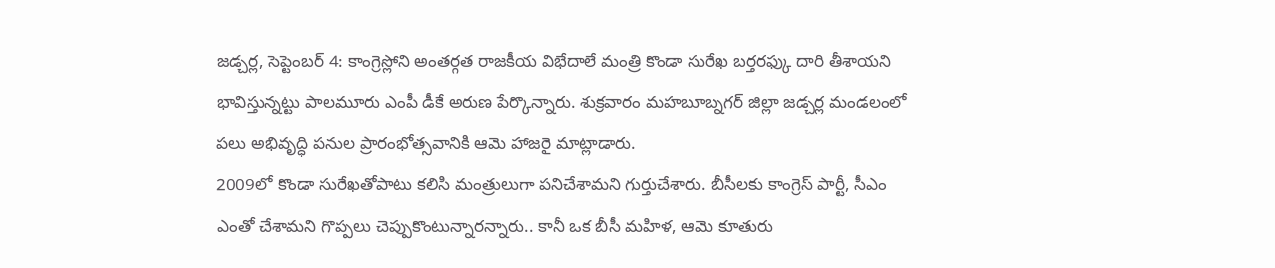జడ్చర్ల, సెప్టెంబర్ 4: కాంగ్రెస్లోని అంతర్గత రాజకీయ విభేదాలే మంత్రి కొండా సురేఖ బర్తరఫ్కు దారి తీశాయని భావిస్తున్నట్టు పాలమూరు ఎంపీ డీకే అరుణ పేర్కొన్నారు. శుక్రవారం మహబూబ్నగర్ జిల్లా జడ్చర్ల మండలంలో పలు అభివృద్ధి పనుల ప్రారంభోత్సవానికి ఆమె హాజరై మాట్లాడారు.
2009లో కొండా సురేఖతోపాటు కలిసి మంత్రులుగా పనిచేశామని గుర్తుచేశారు. బీసీలకు కాంగ్రెస్ పార్టీ, సీఎం ఎంతో చేశామని గొప్పలు చెప్పుకొంటున్నారన్నారు.. కానీ ఒక బీసీ మహిళ, ఆమె కూతురు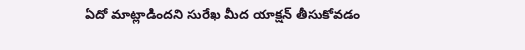ఏదో మాట్లాడిందని సురేఖ మీద యాక్షన్ తీసుకోవడం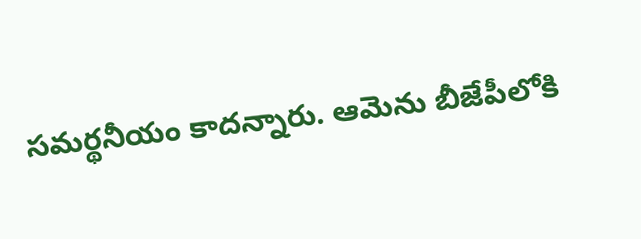సమర్థనీయం కాదన్నారు. ఆమెను బీజేపీలోకి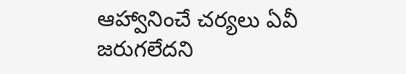ఆహ్వానించే చర్యలు ఏవీ జరుగలేదని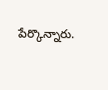పేర్కొన్నారు.